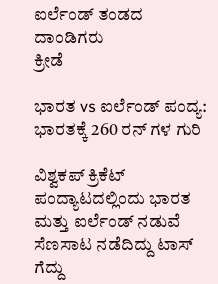ಐರ್ಲೆಂಡ್ ತಂಡದ ದಾಂಡಿಗರು
ಕ್ರೀಡೆ

ಭಾರತ vs ಐರ್ಲೆಂಡ್ ಪಂದ್ಯ: ಭಾರತಕ್ಕೆ 260 ರನ್ ಗಳ ಗುರಿ

ವಿಶ್ವಕಪ್ ಕ್ರಿಕೆಟ್ ಪಂದ್ಯಾಟದಲ್ಲಿಂದು ಭಾರತ ಮತ್ತು ಐರ್ಲೆಂಡ್ ನಡುವೆ ಸೆಣಸಾಟ ನಡೆದಿದ್ದು ಟಾಸ್ ಗೆದ್ದು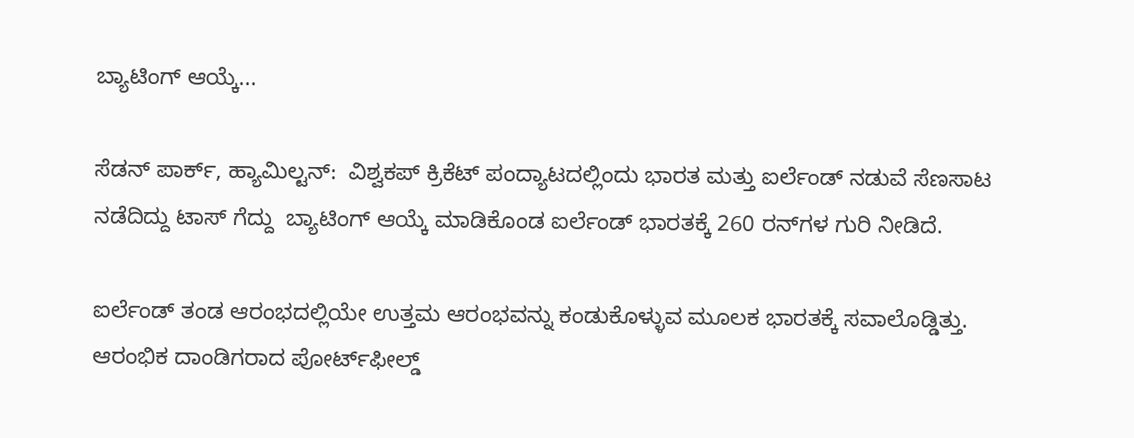ಬ್ಯಾಟಿಂಗ್ ಆಯ್ಕೆ...

ಸೆಡನ್ ಪಾರ್ಕ್, ಹ್ಯಾಮಿಲ್ಟನ್:  ವಿಶ್ವಕಪ್ ಕ್ರಿಕೆಟ್ ಪಂದ್ಯಾಟದಲ್ಲಿಂದು ಭಾರತ ಮತ್ತು ಐರ್ಲೆಂಡ್ ನಡುವೆ ಸೆಣಸಾಟ ನಡೆದಿದ್ದು ಟಾಸ್ ಗೆದ್ದು  ಬ್ಯಾಟಿಂಗ್ ಆಯ್ಕೆ ಮಾಡಿಕೊಂಡ ಐರ್ಲೆಂಡ್ ಭಾರತಕ್ಕೆ 260 ರನ್‌ಗಳ ಗುರಿ ನೀಡಿದೆ.

ಐರ್ಲೆಂಡ್ ತಂಡ ಆರಂಭದಲ್ಲಿಯೇ ಉತ್ತಮ ಆರಂಭವನ್ನು ಕಂಡುಕೊಳ್ಳುವ ಮೂಲಕ ಭಾರತಕ್ಕೆ ಸವಾಲೊಡ್ಡಿತ್ತು. ಆರಂಭಿಕ ದಾಂಡಿಗರಾದ ಪೋರ್ಟ್‌ಫೀಲ್ಡ್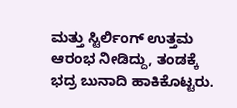ಮತ್ತು ಸ್ಟಿರ್ಲಿಂಗ್ ಉತ್ತಮ ಆರಂಭ ನೀಡಿದ್ದು, ತಂಡಕ್ಕೆ ಭದ್ರ ಬುನಾದಿ ಹಾಕಿಕೊಟ್ಟರು.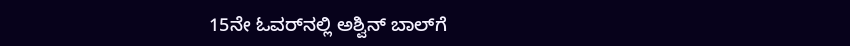15ನೇ ಓವರ್‌ನಲ್ಲಿ ಅಶ್ವಿನ್ ಬಾಲ್‌ಗೆ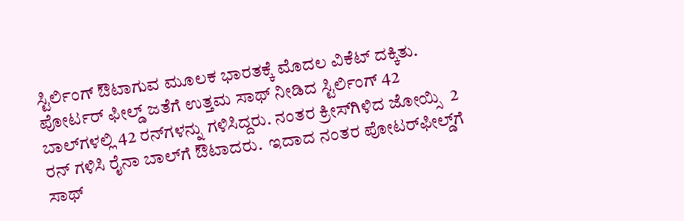ಸ್ಟಿರ್ಲಿಂಗ್ ಔಟಾಗುವ ಮೂಲಕ ಭಾರತಕ್ಕೆ ಮೊದಲ ವಿಕೆಟ್ ದಕ್ಕಿತು. ಪೋರ್ಟರ್ ಫೀಲ್ಡ್ ಜತೆಗೆ ಉತ್ತಮ ಸಾಥ್ ನೀಡಿದ ಸ್ಟಿರ್ಲಿಂಗ್ 42 ಬಾಲ್‌ಗಳಲ್ಲಿ 42 ರನ್‌ಗಳನ್ನು ಗಳಿಸಿದ್ದರು. ನಂತರ ಕ್ರೀಸ್‌ಗಿಳಿದ ಜೋಯ್ಸಿ  2 ರನ್ ಗಳಿಸಿ ರೈನಾ ಬಾಲ್‌ಗೆ ಔಟಾದರು.  ಇದಾದ ನಂತರ ಪೋಟರ್‌ಫೀಲ್ಡ್‌ಗೆ ಸಾಥ್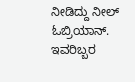ನೀಡಿದ್ದು ನೀಲ್ ಓಬ್ರಿಯಾನ್. ಇವರಿಬ್ಬರ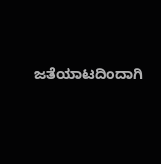ಜತೆಯಾಟದಿಂದಾಗಿ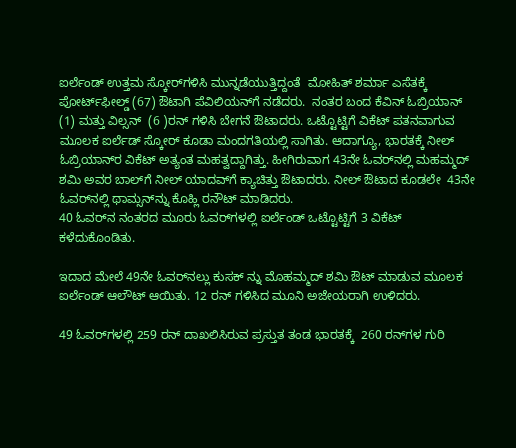ಐರ್ಲೆಂಡ್ ಉತ್ತಮ ಸ್ಕೋರ್‌ಗಳಿಸಿ ಮುನ್ನಡೆಯುತ್ತಿದ್ದಂತೆ  ಮೋಹಿತ್ ಶರ್ಮಾ ಎಸೆತಕ್ಕೆ ಪೋರ್ಟ್‌ಫೀಲ್ಡ್ (67) ಔಟಾಗಿ ಪೆವಿಲಿಯನ್‌ಗೆ ನಡೆದರು.  ನಂತರ ಬಂದ ಕೆವಿನ್ ಓಬ್ರಿಯಾನ್ (1) ಮತ್ತು ವಿಲ್ಸನ್  (6 )ರನ್ ಗಳಿಸಿ ಬೇಗನೆ ಔಟಾದರು. ಒಟ್ಟೊಟ್ಟಿಗೆ ವಿಕೆಟ್ ಪತನವಾಗುವ ಮೂಲಕ ಐರ್ಲೆಡ್ ಸ್ಕೋರ್ ಕೂಡಾ ಮಂದಗತಿಯಲ್ಲಿ ಸಾಗಿತು. ಆದಾಗ್ಯೂ, ಭಾರತಕ್ಕೆ ನೀಲ್ ಓಬ್ರಿಯಾನ್‌ರ ವಿಕೆಟ್ ಅತ್ಯಂತ ಮಹತ್ವದ್ದಾಗಿತ್ತು. ಹೀಗಿರುವಾಗ 43ನೇ ಓವರ್‌ನಲ್ಲಿ ಮಹಮ್ಮದ್ ಶಮಿ ಅವರ ಬಾಲ್‌ಗೆ ನೀಲ್ ಯಾದವ್‌ಗೆ ಕ್ಯಾಚಿತ್ತು ಔಟಾದರು. ನೀಲ್ ಔಟಾದ ಕೂಡಲೇ  43ನೇ ಓವರ್‌ನಲ್ಲಿ ಥಾಮ್ಸನ್‌ನ್ನು ಕೊಹ್ಲಿ ರನೌಟ್ ಮಾಡಿದರು.
40 ಓವರ್‌ನ ನಂತರದ ಮೂರು ಓವರ್‌ಗಳಲ್ಲಿ ಐರ್ಲೆಂಡ್ ಒಟ್ಟೊಟ್ಟಿಗೆ 3 ವಿಕೆಟ್ ಕಳೆದುಕೊಂಡಿತು.

ಇದಾದ ಮೇಲೆ 49ನೇ ಓವರ್‌ನಲ್ಲು ಕುಸಕ್ ನ್ನು ಮೊಹಮ್ಮದ್ ಶಮಿ ಔಟ್ ಮಾಡುವ ಮೂಲಕ ಐರ್ಲೆಂಡ್ ಆಲೌಟ್ ಆಯಿತು. 12 ರನ್ ಗಳಿಸಿದ ಮೂನಿ ಅಜೇಯರಾಗಿ ಉಳಿದರು.

49 ಓವರ್‌ಗಳಲ್ಲಿ 259 ರನ್ ದಾಖಲಿಸಿರುವ ಪ್ರಸ್ತುತ ತಂಡ ಭಾರತಕ್ಕೆ  260 ರನ್‌ಗಳ ಗುರಿ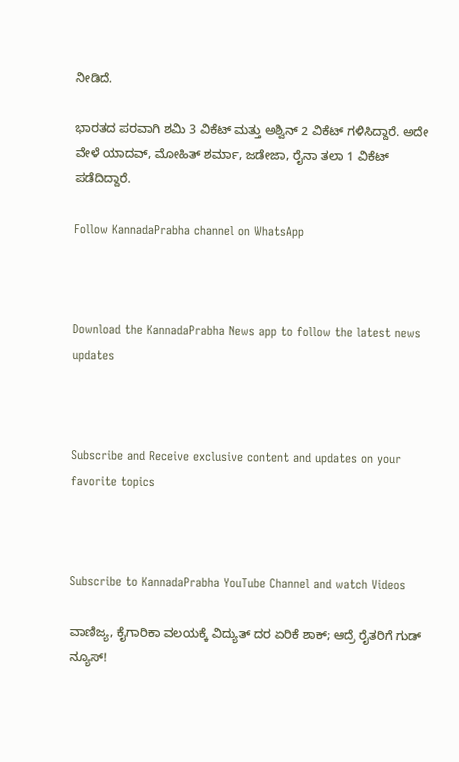ನೀಡಿದೆ.

ಭಾರತದ ಪರವಾಗಿ ಶಮಿ 3 ವಿಕೆಟ್ ಮತ್ತು ಅಶ್ವಿನ್ 2 ವಿಕೆಟ್ ಗಳಿಸಿದ್ದಾರೆ. ಅದೇ ವೇಳೆ ಯಾದವ್, ಮೋಹಿತ್ ಶರ್ಮಾ, ಜಡೇಜಾ, ರೈನಾ ತಲಾ 1 ವಿಕೆಟ್ ಪಡೆದಿದ್ದಾರೆ.

Follow KannadaPrabha channel on WhatsApp



Download the KannadaPrabha News app to follow the latest news updates



Subscribe and Receive exclusive content and updates on your favorite topics



Subscribe to KannadaPrabha YouTube Channel and watch Videos

ವಾಣಿಜ್ಯ, ಕೈಗಾರಿಕಾ ವಲಯಕ್ಕೆ ವಿದ್ಯುತ್ ದರ ಏರಿಕೆ ಶಾಕ್; ಆದ್ರೆ ರೈತರಿಗೆ ಗುಡ್ ನ್ಯೂಸ್!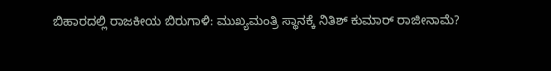ಬಿಹಾರದಲ್ಲಿ ರಾಜಕೀಯ ಬಿರುಗಾಳಿ: ಮುಖ್ಯಮಂತ್ರಿ ಸ್ಥಾನಕ್ಕೆ ನಿತಿಶ್ ಕುಮಾರ್ ರಾಜೀನಾಮೆ?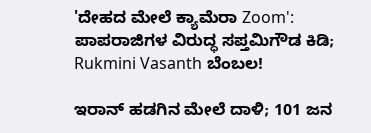'ದೇಹದ ಮೇಲೆ ಕ್ಯಾಮೆರಾ Zoom': ಪಾಪರಾಜಿಗಳ ವಿರುದ್ಧ ಸಪ್ತಮಿಗೌಡ ಕಿಡಿ; Rukmini Vasanth ಬೆಂಬಲ!

ಇರಾನ್ ಹಡಗಿನ ಮೇಲೆ ದಾಳಿ; 101 ಜನ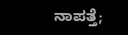ನಾಪತ್ತೆ;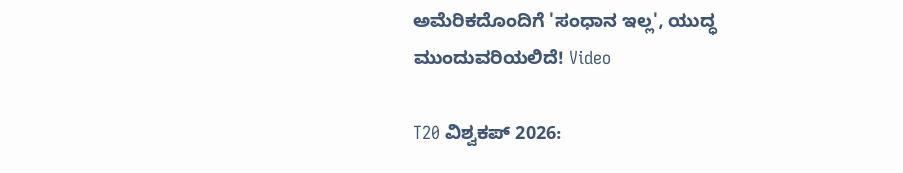ಅಮೆರಿಕದೊಂದಿಗೆ 'ಸಂಧಾನ ಇಲ್ಲ', ಯುದ್ಧ ಮುಂದುವರಿಯಲಿದೆ! Video

T20 ವಿಶ್ವಕಪ್ 2026: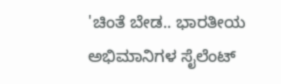'ಚಿಂತೆ ಬೇಡ.. ಭಾರತೀಯ ಅಭಿಮಾನಿಗಳ ಸೈಲೆಂಟ್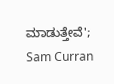ಮಾಡುತ್ತೇವೆ'; Sam Curran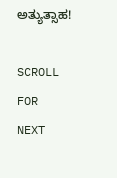ಅತ್ಯುತ್ಸಾಹ!

SCROLL FOR NEXT